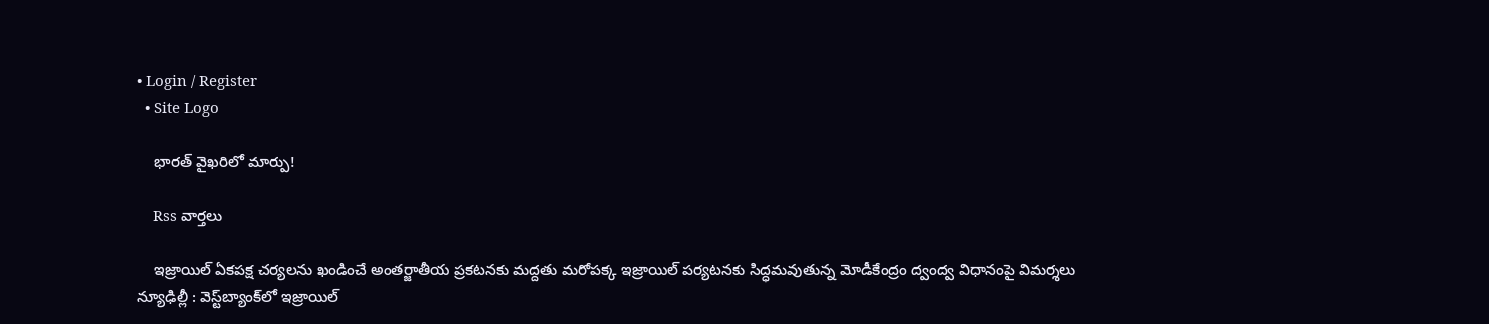• Login / Register
  • Site Logo

    భారత్ వైఖరిలో మార్పు!

    Rss వార్తలు

    ఇజ్రాయిల్‌ ఏకపక్ష చర్యలను ఖండించే అంతర్జాతీయ ప్రకటనకు మద్దతు మరోపక్క ఇజ్రాయిల్‌ పర్యటనకు సిద్ధమవుతున్న మోడీకేంద్రం ద్వంద్వ విధానంపై విమర్శలు న్యూఢిల్లీ : వెస్ట్‌బ్యాంక్‌లో ఇజ్రాయిల్‌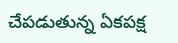చేపడుతున్న ఏకపక్ష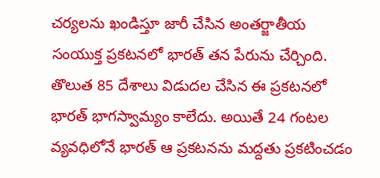చర్యలను ఖండిస్తూ జారీ చేసిన అంతర్జాతీయ సంయుక్త ప్రకటనలో భారత్‌ తన పేరును చేర్చింది. తొలుత 85 దేశాలు విడుదల చేసిన ఈ ప్రకటనలో భారత్‌ భాగస్వామ్యం కాలేదు. అయితే 24 గంటల వ్యవధిలోనే భారత్‌ ఆ ప్రకటనను మద్దతు ప్రకటించడం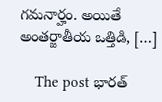గమనార్హం. అయితే అంతర్జాతీయ ఒత్తిడి, […]

    The post భారత్‌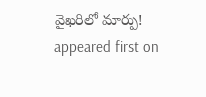వైఖరిలో మార్పు! appeared first on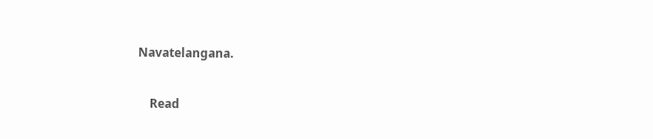Navatelangana.

    Read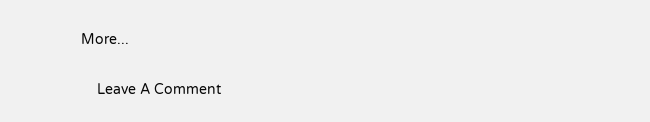More...

    Leave A Comment